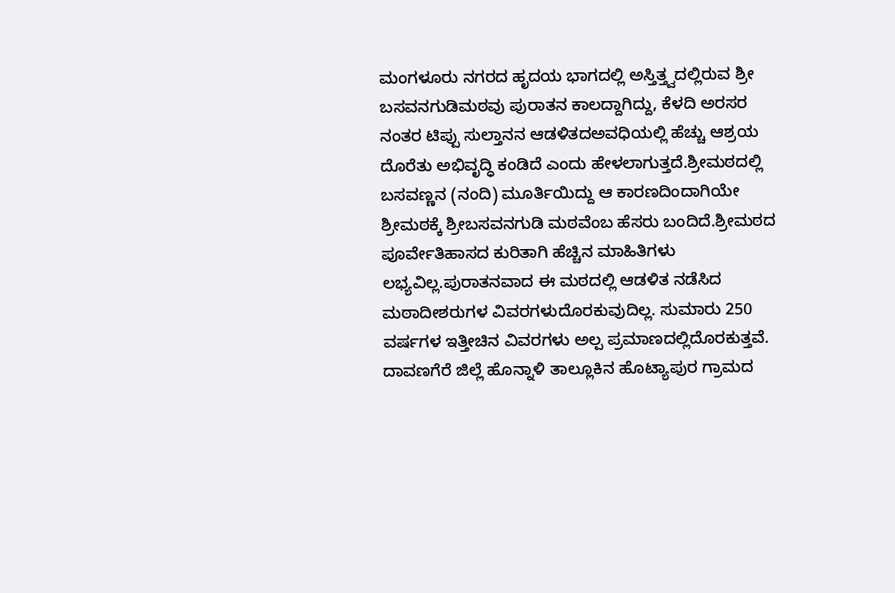ಮಂಗಳೂರು ನಗರದ ಹೃದಯ ಭಾಗದಲ್ಲಿ ಅಸ್ತಿತ್ತ್ವದಲ್ಲಿರುವ ಶ್ರೀ ಬಸವನಗುಡಿಮಠವು ಪುರಾತನ ಕಾಲದ್ದಾಗಿದ್ದು, ಕೆಳದಿ ಅರಸರ ನಂತರ ಟಿಪ್ಪು ಸುಲ್ತಾನನ ಆಡಳಿತದಅವಧಿಯಲ್ಲಿ ಹೆಚ್ಚು ಆಶ್ರಯ ದೊರೆತು ಅಭಿವೃದ್ಧಿ ಕಂಡಿದೆ ಎಂದು ಹೇಳಲಾಗುತ್ತದೆ.ಶ್ರೀಮಠದಲ್ಲಿ ಬಸವಣ್ಣನ (ನಂದಿ) ಮೂರ್ತಿಯಿದ್ದು ಆ ಕಾರಣದಿಂದಾಗಿಯೇ ಶ್ರೀಮಠಕ್ಕೆ ಶ್ರೀಬಸವನಗುಡಿ ಮಠವೆಂಬ ಹೆಸರು ಬಂದಿದೆ.ಶ್ರೀಮಠದ ಪೂರ್ವೇತಿಹಾಸದ ಕುರಿತಾಗಿ ಹೆಚ್ಚಿನ ಮಾಹಿತಿಗಳು ಲಭ್ಯವಿಲ್ಲ.ಪುರಾತನವಾದ ಈ ಮಠದಲ್ಲಿ ಆಡಳಿತ ನಡೆಸಿದ ಮಠಾದೀಶರುಗಳ ವಿವರಗಳುದೊರಕುವುದಿಲ್ಲ. ಸುಮಾರು 250 ವರ್ಷಗಳ ಇತ್ತೀಚಿನ ವಿವರಗಳು ಅಲ್ಪ ಪ್ರಮಾಣದಲ್ಲಿದೊರಕುತ್ತವೆ. ದಾವಣಗೆರೆ ಜಿಲ್ಲೆ ಹೊನ್ನಾಳಿ ತಾಲ್ಲೂಕಿನ ಹೊಟ್ಯಾಪುರ ಗ್ರಾಮದ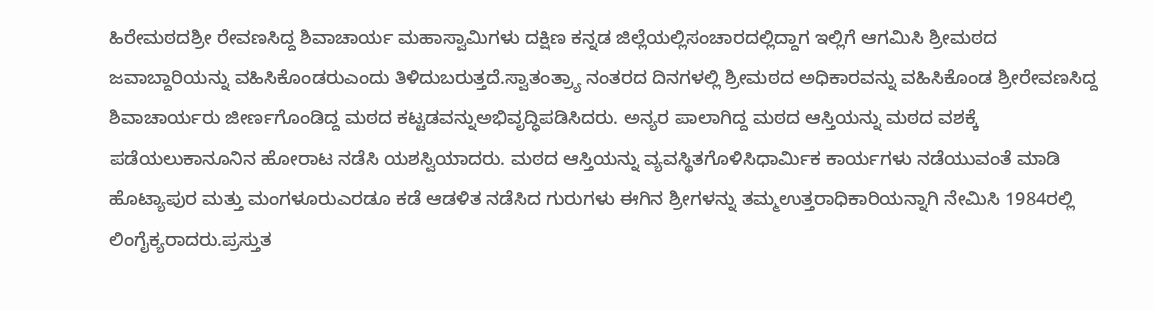ಹಿರೇಮಠದಶ್ರೀ ರೇವಣಸಿದ್ದ ಶಿವಾಚಾರ್ಯ ಮಹಾಸ್ವಾಮಿಗಳು ದಕ್ಷಿಣ ಕನ್ನಡ ಜಿಲ್ಲೆಯಲ್ಲಿಸಂಚಾರದಲ್ಲಿದ್ದಾಗ ಇಲ್ಲಿಗೆ ಆಗಮಿಸಿ ಶ್ರೀಮಠದ ಜವಾಬ್ದಾರಿಯನ್ನು ವಹಿಸಿಕೊಂಡರುಎಂದು ತಿಳಿದುಬರುತ್ತದೆ.ಸ್ವಾತಂತ್ರ್ಯಾ ನಂತರದ ದಿನಗಳಲ್ಲಿ ಶ್ರೀಮಠದ ಅಧಿಕಾರವನ್ನು ವಹಿಸಿಕೊಂಡ ಶ್ರೀರೇವಣಸಿದ್ದ ಶಿವಾಚಾರ್ಯರು ಜೀರ್ಣಗೊಂಡಿದ್ದ ಮಠದ ಕಟ್ಟಡವನ್ನುಅಭಿವೃದ್ಧಿಪಡಿಸಿದರು. ಅನ್ಯರ ಪಾಲಾಗಿದ್ದ ಮಠದ ಆಸ್ತಿಯನ್ನು ಮಠದ ವಶಕ್ಕೆ ಪಡೆಯಲುಕಾನೂನಿನ ಹೋರಾಟ ನಡೆಸಿ ಯಶಸ್ವಿಯಾದರು. ಮಠದ ಆಸ್ತಿಯನ್ನು ವ್ಯವಸ್ಥಿತಗೊಳಿಸಿಧಾರ್ಮಿಕ ಕಾರ್ಯಗಳು ನಡೆಯುವಂತೆ ಮಾಡಿ ಹೊಟ್ಯಾಪುರ ಮತ್ತು ಮಂಗಳೂರುಎರಡೂ ಕಡೆ ಆಡಳಿತ ನಡೆಸಿದ ಗುರುಗಳು ಈಗಿನ ಶ್ರೀಗಳನ್ನು ತಮ್ಮಉತ್ತರಾಧಿಕಾರಿಯನ್ನಾಗಿ ನೇಮಿಸಿ 1984ರಲ್ಲಿ ಲಿಂಗೈಕ್ಯರಾದರು.ಪ್ರಸ್ತುತ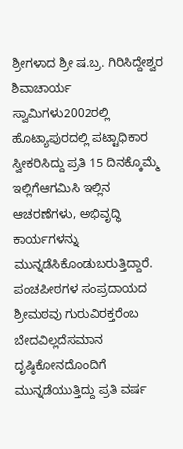ಶ್ರೀಗಳಾದ ಶ್ರೀ ಷ.ಬ್ರ. ಗಿರಿಸಿದ್ದೇಶ್ವರ ಶಿವಾಚಾರ್ಯ ಸ್ವಾಮಿಗಳು2002ರಲ್ಲಿ ಹೊಟ್ಯಾಪುರದಲ್ಲಿ ಪಟ್ಟಾಧಿಕಾರ ಸ್ವೀಕರಿಸಿದ್ದು ಪ್ರತಿ 15 ದಿನಕ್ಕೊಮ್ಮೆ ಇಲ್ಲಿಗೆಆಗಮಿಸಿ ಇಲ್ಲಿನ ಆಚರಣೆಗಳು, ಅಭಿವೃದ್ಧಿ ಕಾರ್ಯಗಳನ್ನು ಮುನ್ನಡೆಸಿಕೊಂಡುಬರುತ್ತಿದ್ದಾರೆ. ಪಂಚಪೀಠಗಳ ಸಂಪ್ರದಾಯದ ಶ್ರೀಮಠವು ಗುರುವಿರಕ್ತರೆಂಬ ಬೇದವಿಲ್ಲದೆಸಮಾನ ದೃಷ್ಠಿಕೋನದೊಂದಿಗೆ ಮುನ್ನಡೆಯುತ್ತಿದ್ದು ಪ್ರತಿ ವರ್ಷ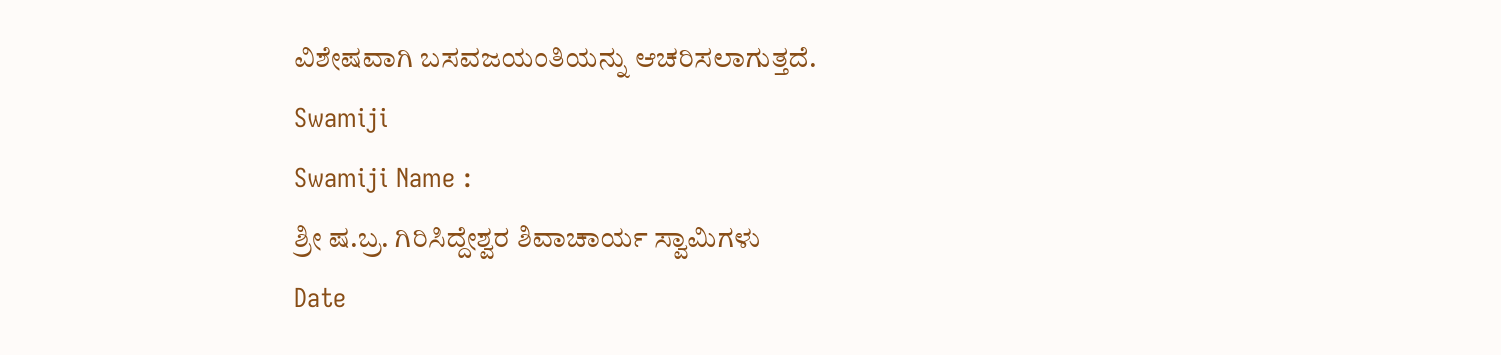ವಿಶೇಷವಾಗಿ ಬಸವಜಯಂತಿಯನ್ನು ಆಚರಿಸಲಾಗುತ್ತದೆ.
Swamiji
Swamiji Name :
ಶ್ರೀ ಷ.ಬ್ರ. ಗಿರಿಸಿದ್ದೇಶ್ವರ ಶಿವಾಚಾರ್ಯ ಸ್ವಾಮಿಗಳು
Date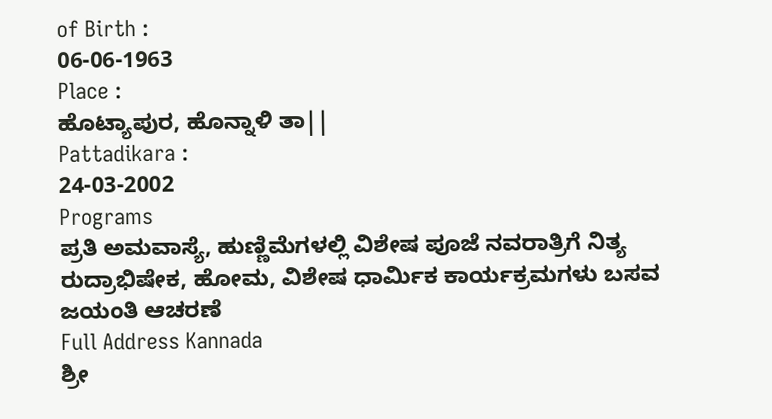of Birth :
06-06-1963
Place :
ಹೊಟ್ಯಾಪುರ, ಹೊನ್ನಾಳಿ ತಾ||
Pattadikara :
24-03-2002
Programs
ಪ್ರತಿ ಅಮವಾಸ್ಯೆ, ಹುಣ್ಣಿಮೆಗಳಲ್ಲಿ ವಿಶೇಷ ಪೂಜೆ ನವರಾತ್ರಿಗೆ ನಿತ್ಯ ರುದ್ರಾಭಿಷೇಕ, ಹೋಮ, ವಿಶೇಷ ಧಾರ್ಮಿಕ ಕಾರ್ಯಕ್ರಮಗಳು ಬಸವ ಜಯಂತಿ ಆಚರಣೆ
Full Address Kannada
ಶ್ರೀ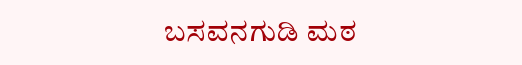ಬಸವನಗುಡಿ ಮಠ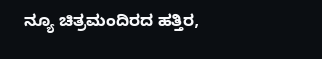ನ್ಯೂ ಚಿತ್ರಮಂದಿರದ ಹತ್ತಿರ,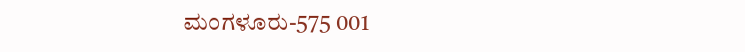ಮಂಗಳೂರು-575 001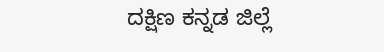ದಕ್ಷಿಣ ಕನ್ನಡ ಜಿಲ್ಲೆ